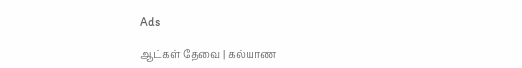Ads

ஆட்கள் தேவை | கல்யாண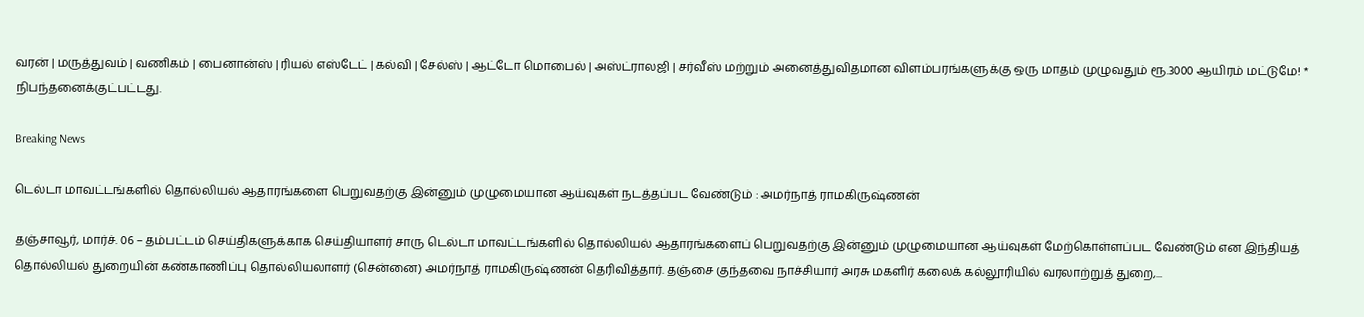வரன் | மருத்துவம் | வணிகம் | பைனான்ஸ் | ரியல் எஸ்டேட் | கல்வி | சேல்ஸ் | ஆட்டோ மொபைல் | அஸ்ட்ராலஜி | சர்வீஸ் மற்றும் அனைத்துவிதமான விளம்பரங்களுக்கு ஒரு மாதம் முழுவதும் ரூ.3000 ஆயிரம் மட்டுமே! * நிபந்தனைக்குட்பட்டது.

Breaking News

டெல்டா மாவட்டங்களில் தொல்லியல் ஆதாரங்களை பெறுவதற்கு இன்னும் முழுமையான ஆய்வுகள் நடத்தப்பட வேண்டும் : அமர்நாத் ராமகிருஷ்ணன்

தஞ்சாவூர், மார்ச். 06 – தம்பட்டம் செய்திகளுக்காக செய்தியாளர் சாரு டெல்டா மாவட்டங்களில் தொல்லியல் ஆதாரங்களைப் பெறுவதற்கு இன்னும் முழுமையான ஆய்வுகள் மேற்கொள்ளப்பட வேண்டும் என இந்தியத் தொல்லியல் துறையின் கண்காணிப்பு தொல்லியலாளர் (சென்னை) அமர்நாத் ராமகிருஷ்ணன் தெரிவித்தார். தஞ்சை குந்தவை நாச்சியார் அரசு மகளிர் கலைக் கல்லூரியில் வரலாற்றுத் துறை,...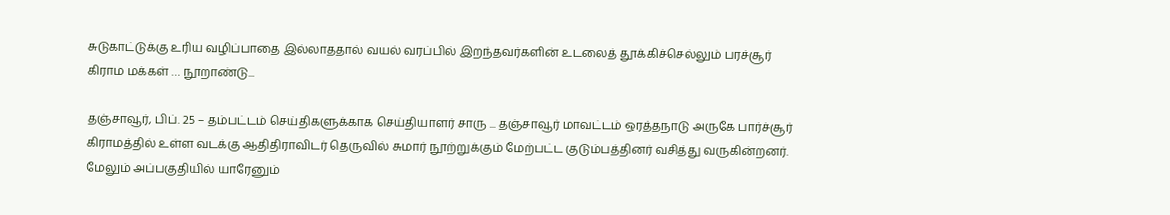சுடுகாட்டுக்கு உரிய வழிப்பாதை இல்லாததால் வயல் வரப்பில் இறந்தவர்களின் உடலைத் தூக்கிச்செல்லும் பரச்சூர் கிராம மக்கள் … நூறாண்டு...

தஞ்சாவூர், பிப். 25 – தம்பட்டம் செய்திகளுக்காக செய்தியாளர் சாரு ... தஞ்சாவூர் மாவட்டம் ஒரத்தநாடு அருகே பார்ச்சூர் கிராமத்தில் உள்ள வடக்கு ஆதிதிராவிடர் தெருவில் சுமார் நூற்றுக்கும் மேற்பட்ட குடும்பத்தினர் வசித்து வருகின்றனர். மேலும் அப்பகுதியில் யாரேனும்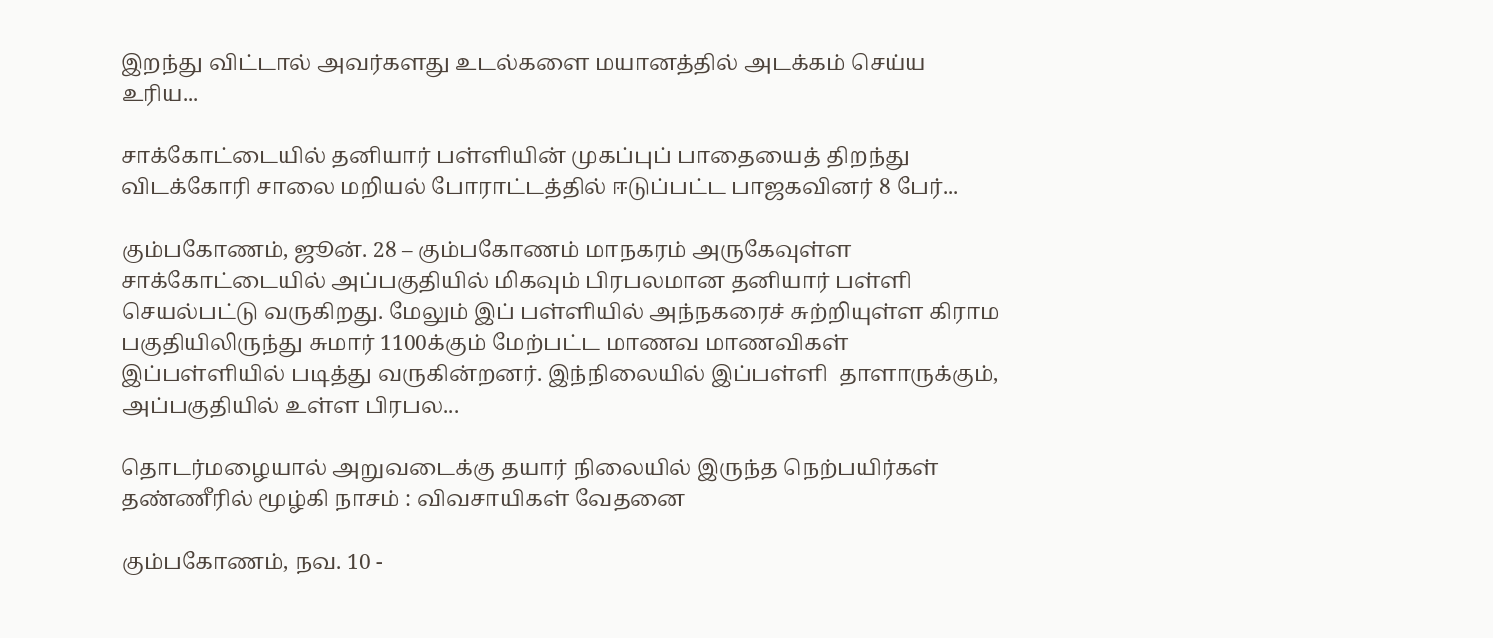இறந்து விட்டால் அவர்களது உடல்களை மயானத்தில் அடக்கம் செய்ய உரிய...

சாக்கோட்டையில் தனியார் பள்ளியின் முகப்புப் பாதையைத் திறந்து விடக்கோரி சாலை மறியல் போராட்டத்தில் ஈடுப்பட்ட பாஜகவினர் 8 பேர்...

கும்பகோணம், ஜூன். 28 – கும்பகோணம் மாநகரம் அருகேவுள்ள சாக்கோட்டையில் அப்பகுதியில் மிகவும் பிரபலமான தனியார் பள்ளி செயல்பட்டு வருகிறது. மேலும் இப் பள்ளியில் அந்நகரைச் சுற்றியுள்ள கிராம பகுதியிலிருந்து சுமார் 1100க்கும் மேற்பட்ட மாணவ மாணவிகள் இப்பள்ளியில் படித்து வருகின்றனர். இந்நிலையில் இப்பள்ளி  தாளாருக்கும், அப்பகுதியில் உள்ள பிரபல...

தொடர்மழையால் அறுவடைக்கு தயார் நிலையில் இருந்த நெற்பயிர்கள் தண்ணீரில் மூழ்கி நாசம் : விவசாயிகள் வேதனை

கும்பகோணம், நவ. 10 -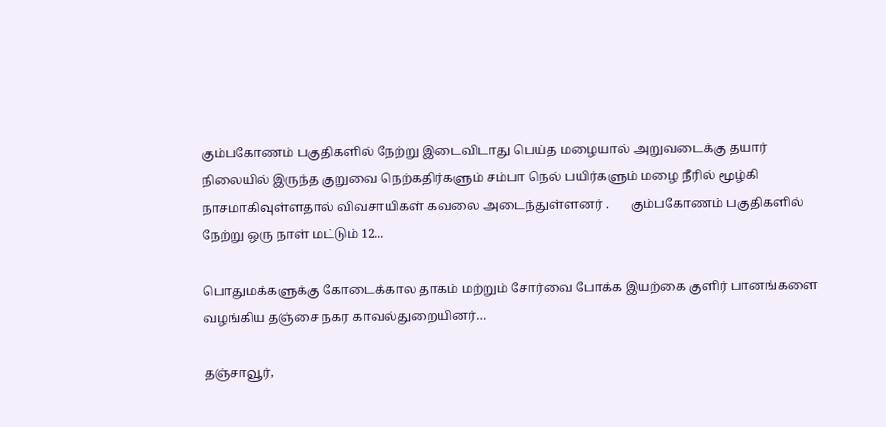கும்பகோணம் பகுதிகளில் நேற்று இடைவிடாது பெய்த மழையால் அறுவடைக்கு தயார் நிலையில் இருந்த குறுவை நெற்கதிர்களும் சம்பா நெல் பயிர்களும் மழை நீரில் மூழ்கி நாசமாகிவுள்ளதால் விவசாயிகள் கவலை அடைந்துள்ளனர் .       கும்பகோணம் பகுதிகளில் நேற்று ஒரு நாள் மட்டும் 12...

பொதுமக்களுக்கு கோடைக்கால தாகம் மற்றும் சோர்வை போக்க இயற்கை குளிர் பானங்களை வழங்கிய தஞ்சை நகர காவல்துறையினர்…

தஞ்சாவூர்,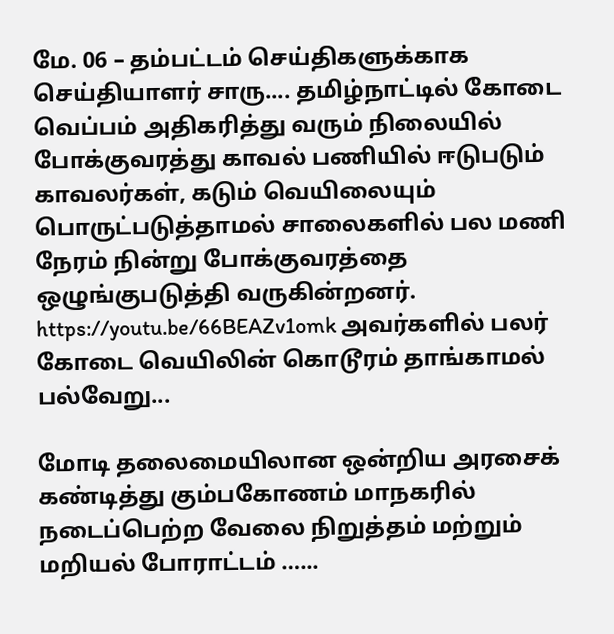மே. 06 – தம்பட்டம் செய்திகளுக்காக செய்தியாளர் சாரு.... தமிழ்நாட்டில் கோடை வெப்பம் அதிகரித்து வரும் நிலையில் போக்குவரத்து காவல் பணியில் ஈடுபடும் காவலர்கள், கடும் வெயிலையும் பொருட்படுத்தாமல் சாலைகளில் பல மணி நேரம் நின்று போக்குவரத்தை ஒழுங்குபடுத்தி வருகின்றனர். https://youtu.be/66BEAZv1omk அவர்களில் பலர் கோடை வெயிலின் கொடூரம் தாங்காமல் பல்வேறு...

மோடி தலைமையிலான ஒன்றிய அரசைக் கண்டித்து கும்பகோணம் மாநகரில் நடைப்பெற்ற வேலை நிறுத்தம் மற்றும் மறியல் போராட்டம் …...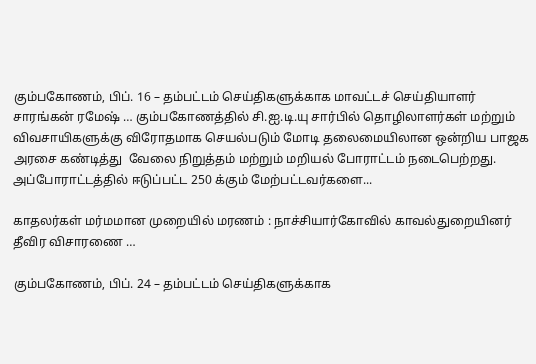கும்பகோணம், பிப். 16 – தம்பட்டம் செய்திகளுக்காக மாவட்டச் செய்தியாளர் சாரங்கன் ரமேஷ் … கும்பகோணத்தில் சி.ஐ.டி.யு சார்பில் தொழிலாளர்கள் மற்றும் விவசாயிகளுக்கு விரோதமாக செயல்படும் மோடி தலைமையிலான ஒன்றிய பாஜக அரசை கண்டித்து  வேலை நிறுத்தம் மற்றும் மறியல் போராட்டம் நடைபெற்றது. அப்போராட்டத்தில் ஈடுப்பட்ட 250 க்கும் மேற்பட்டவர்களை...

காதலர்கள் மர்மமான முறையில் மரணம் : நாச்சியார்கோவில் காவல்துறையினர் தீவிர விசாரணை …

கும்பகோணம், பிப். 24 – தம்பட்டம் செய்திகளுக்காக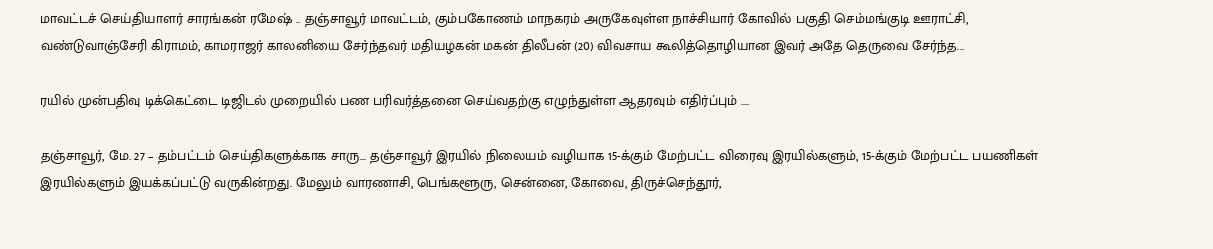மாவட்டச் செய்தியாளர் சாரங்கன் ரமேஷ் .. தஞ்சாவூர் மாவட்டம், கும்பகோணம் மாநகரம் அருகேவுள்ள நாச்சியார் கோவில் பகுதி செம்மங்குடி ஊராட்சி, வண்டுவாஞ்சேரி கிராமம், காமராஜர் காலனியை சேர்ந்தவர் மதியழகன் மகன் திலீபன் (20) விவசாய கூலித்தொழியான இவர் அதே தெருவை சேர்ந்த...

ரயில் முன்பதிவு டிக்கெட்டை டிஜிடல் முறையில் பண பரிவர்த்தனை செய்வதற்கு எழுந்துள்ள ஆதரவும் எதிர்ப்பும் ….

தஞ்சாவூர், மே. 27 – தம்பட்டம் செய்திகளுக்காக சாரு... தஞ்சாவூர் இரயில் நிலையம் வழியாக 15-க்கும் மேற்பட்ட விரைவு இரயில்களும், 15-க்கும் மேற்பட்ட பயணிகள் இரயில்களும் இயக்கப்பட்டு வருகின்றது. மேலும் வாரணாசி, பெங்களூரு, சென்னை, கோவை, திருச்செந்தூர்,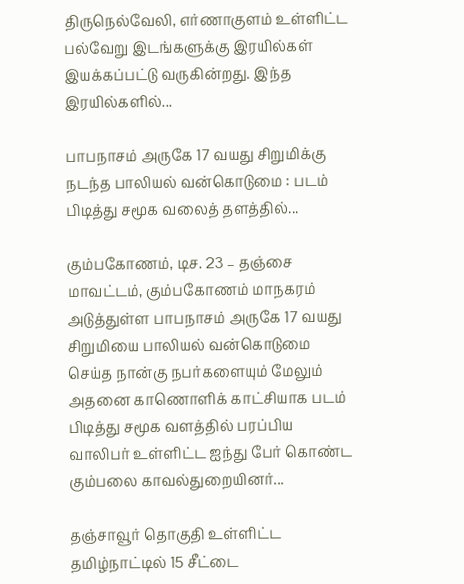திருநெல்வேலி, எர்ணாகுளம் உள்ளிட்ட பல்வேறு இடங்களுக்கு இரயில்கள் இயக்கப்பட்டு வருகின்றது. இந்த இரயில்களில்...

பாபநாசம் அருகே 17 வயது சிறுமிக்கு நடந்த பாலியல் வன்கொடுமை : படம் பிடித்து சமூக வலைத் தளத்தில்...

கும்பகோணம், டிச. 23 – தஞ்சை மாவட்டம், கும்பகோணம் மாநகரம் அடுத்துள்ள பாபநாசம் அருகே 17 வயது சிறுமியை பாலியல் வன்கொடுமை செய்த நான்கு நபர்களையும் மேலும் அதனை காணொளிக் காட்சியாக படம் பிடித்து சமூக வளத்தில் பரப்பிய வாலிபர் உள்ளிட்ட ஐந்து பேர் கொண்ட கும்பலை காவல்துறையினர்...

தஞ்சாவூர் தொகுதி உள்ளிட்ட தமிழ்நாட்டில் 15 சீட்டை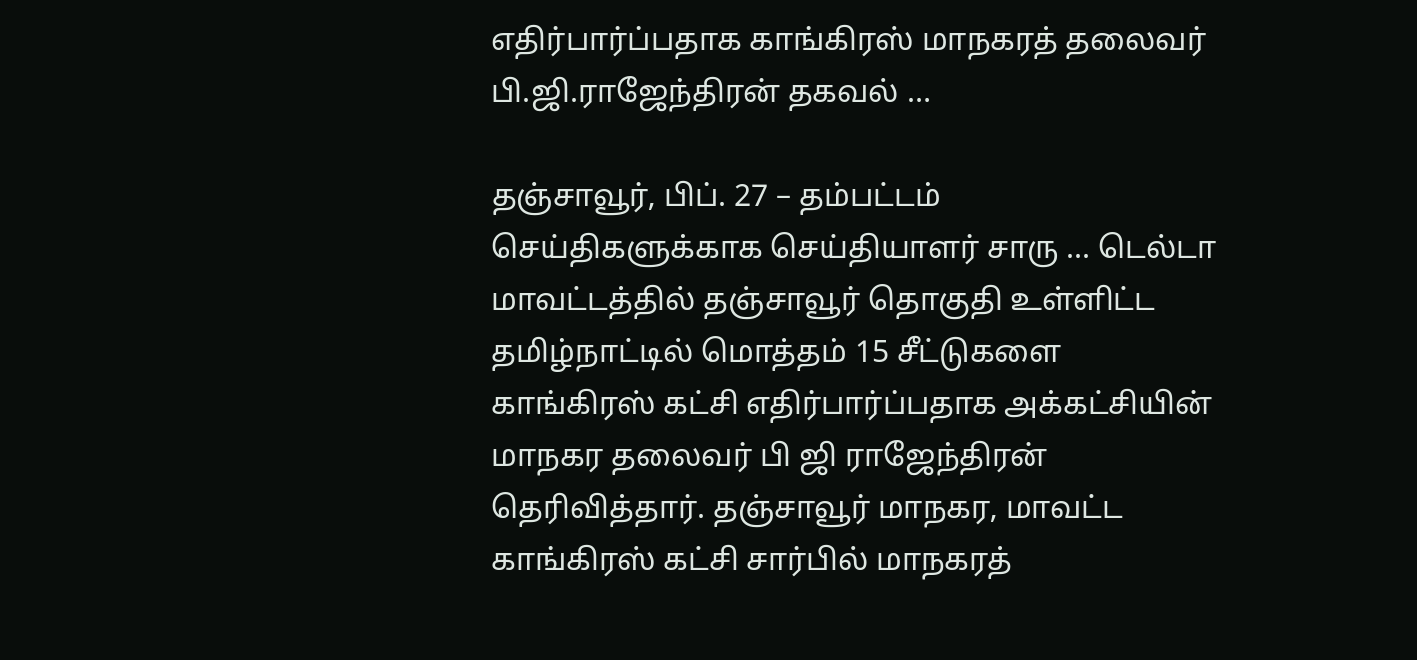எதிர்பார்ப்பதாக காங்கிரஸ் மாநகரத் தலைவர் பி.ஜி.ராஜேந்திரன் தகவல் …

தஞ்சாவூர், பிப். 27 – தம்பட்டம் செய்திகளுக்காக செய்தியாளர் சாரு ... டெல்டா மாவட்டத்தில் தஞ்சாவூர் தொகுதி உள்ளிட்ட தமிழ்நாட்டில் மொத்தம் 15 சீட்டுகளை காங்கிரஸ் கட்சி எதிர்பார்ப்பதாக அக்கட்சியின் மாநகர தலைவர் பி ஜி ராஜேந்திரன் தெரிவித்தார். தஞ்சாவூர் மாநகர, மாவட்ட காங்கிரஸ் கட்சி சார்பில் மாநகரத்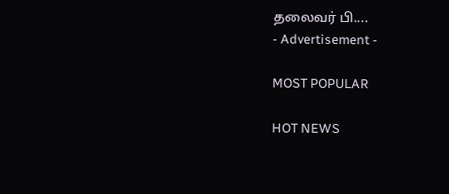தலைவர் பி....
- Advertisement -

MOST POPULAR

HOT NEWS